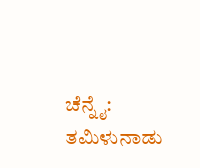ಚೆನ್ನೈ: ತಮಿಳುನಾಡು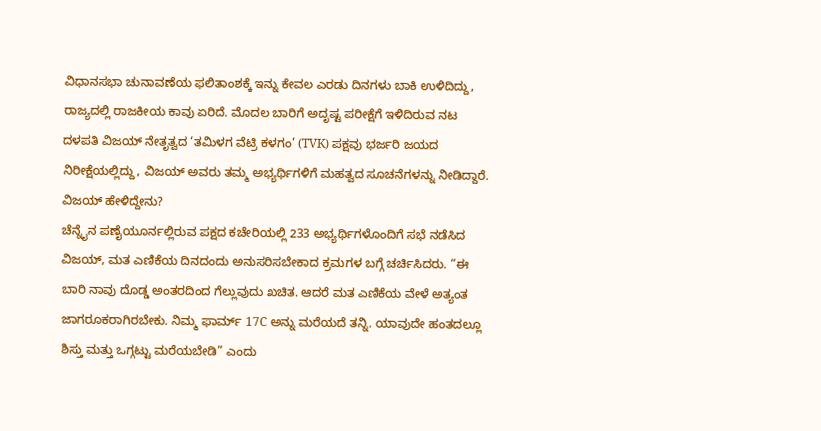ವಿಧಾನಸಭಾ ಚುನಾವಣೆಯ ಫಲಿತಾಂಶಕ್ಕೆ ಇನ್ನು ಕೇವಲ ಎರಡು ದಿನಗಳು ಬಾಕಿ ಉಳಿದಿದ್ದು, ರಾಜ್ಯದಲ್ಲಿ ರಾಜಕೀಯ ಕಾವು ಏರಿದೆ. ಮೊದಲ ಬಾರಿಗೆ ಅದೃಷ್ಟ ಪರೀಕ್ಷೆಗೆ ಇಳಿದಿರುವ ನಟ ದಳಪತಿ ವಿಜಯ್ ನೇತೃತ್ವದ ‘ತಮಿಳಗ ವೆಟ್ರಿ ಕಳಗಂ’ (TVK) ಪಕ್ಷವು ಭರ್ಜರಿ ಜಯದ ನಿರೀಕ್ಷೆಯಲ್ಲಿದ್ದು, ವಿಜಯ್ ಅವರು ತಮ್ಮ ಅಭ್ಯರ್ಥಿಗಳಿಗೆ ಮಹತ್ವದ ಸೂಚನೆಗಳನ್ನು ನೀಡಿದ್ದಾರೆ.
ವಿಜಯ್ ಹೇಳಿದ್ದೇನು?
ಚೆನ್ನೈನ ಪಣೈಯೂರ್ನಲ್ಲಿರುವ ಪಕ್ಷದ ಕಚೇರಿಯಲ್ಲಿ 233 ಅಭ್ಯರ್ಥಿಗಳೊಂದಿಗೆ ಸಭೆ ನಡೆಸಿದ ವಿಜಯ್, ಮತ ಎಣಿಕೆಯ ದಿನದಂದು ಅನುಸರಿಸಬೇಕಾದ ಕ್ರಮಗಳ ಬಗ್ಗೆ ಚರ್ಚಿಸಿದರು. “ಈ ಬಾರಿ ನಾವು ದೊಡ್ಡ ಅಂತರದಿಂದ ಗೆಲ್ಲುವುದು ಖಚಿತ. ಆದರೆ ಮತ ಎಣಿಕೆಯ ವೇಳೆ ಅತ್ಯಂತ ಜಾಗರೂಕರಾಗಿರಬೇಕು. ನಿಮ್ಮ ಫಾರ್ಮ್ 17C ಅನ್ನು ಮರೆಯದೆ ತನ್ನಿ. ಯಾವುದೇ ಹಂತದಲ್ಲೂ ಶಿಸ್ತು ಮತ್ತು ಒಗ್ಗಟ್ಟು ಮರೆಯಬೇಡಿ” ಎಂದು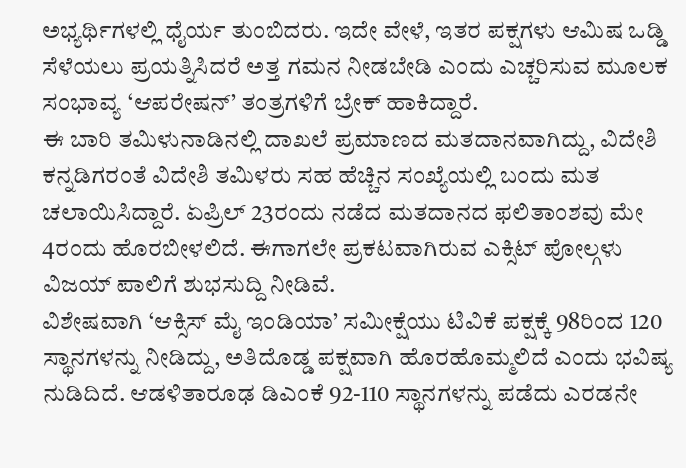ಅಭ್ಯರ್ಥಿಗಳಲ್ಲಿ ಧೈರ್ಯ ತುಂಬಿದರು. ಇದೇ ವೇಳೆ, ಇತರ ಪಕ್ಷಗಳು ಆಮಿಷ ಒಡ್ಡಿ ಸೆಳೆಯಲು ಪ್ರಯತ್ನಿಸಿದರೆ ಅತ್ತ ಗಮನ ನೀಡಬೇಡಿ ಎಂದು ಎಚ್ಚರಿಸುವ ಮೂಲಕ ಸಂಭಾವ್ಯ ‘ಆಪರೇಷನ್’ ತಂತ್ರಗಳಿಗೆ ಬ್ರೇಕ್ ಹಾಕಿದ್ದಾರೆ.
ಈ ಬಾರಿ ತಮಿಳುನಾಡಿನಲ್ಲಿ ದಾಖಲೆ ಪ್ರಮಾಣದ ಮತದಾನವಾಗಿದ್ದು, ವಿದೇಶಿ ಕನ್ನಡಿಗರಂತೆ ವಿದೇಶಿ ತಮಿಳರು ಸಹ ಹೆಚ್ಚಿನ ಸಂಖ್ಯೆಯಲ್ಲಿ ಬಂದು ಮತ ಚಲಾಯಿಸಿದ್ದಾರೆ. ಏಪ್ರಿಲ್ 23ರಂದು ನಡೆದ ಮತದಾನದ ಫಲಿತಾಂಶವು ಮೇ 4ರಂದು ಹೊರಬೀಳಲಿದೆ. ಈಗಾಗಲೇ ಪ್ರಕಟವಾಗಿರುವ ಎಕ್ಸಿಟ್ ಪೋಲ್ಗಳು ವಿಜಯ್ ಪಾಲಿಗೆ ಶುಭಸುದ್ದಿ ನೀಡಿವೆ.
ವಿಶೇಷವಾಗಿ ‘ಆಕ್ಸಿಸ್ ಮೈ ಇಂಡಿಯಾ’ ಸಮೀಕ್ಷೆಯು ಟಿವಿಕೆ ಪಕ್ಷಕ್ಕೆ 98ರಿಂದ 120 ಸ್ಥಾನಗಳನ್ನು ನೀಡಿದ್ದು, ಅತಿದೊಡ್ಡ ಪಕ್ಷವಾಗಿ ಹೊರಹೊಮ್ಮಲಿದೆ ಎಂದು ಭವಿಷ್ಯ ನುಡಿದಿದೆ. ಆಡಳಿತಾರೂಢ ಡಿಎಂಕೆ 92-110 ಸ್ಥಾನಗಳನ್ನು ಪಡೆದು ಎರಡನೇ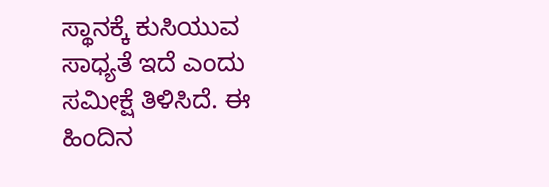ಸ್ಥಾನಕ್ಕೆ ಕುಸಿಯುವ ಸಾಧ್ಯತೆ ಇದೆ ಎಂದು ಸಮೀಕ್ಷೆ ತಿಳಿಸಿದೆ. ಈ ಹಿಂದಿನ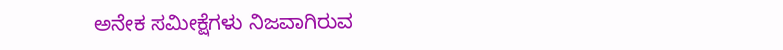ಅನೇಕ ಸಮೀಕ್ಷೆಗಳು ನಿಜವಾಗಿರುವ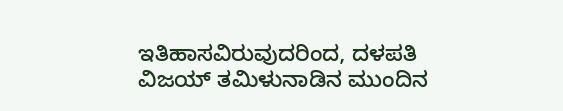ಇತಿಹಾಸವಿರುವುದರಿಂದ, ದಳಪತಿ ವಿಜಯ್ ತಮಿಳುನಾಡಿನ ಮುಂದಿನ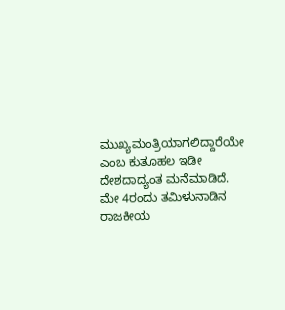ಮುಖ್ಯಮಂತ್ರಿಯಾಗಲಿದ್ದಾರೆಯೇ ಎಂಬ ಕುತೂಹಲ ಇಡೀ ದೇಶದಾದ್ಯಂತ ಮನೆಮಾಡಿದೆ. ಮೇ 4ರಂದು ತಮಿಳುನಾಡಿನ ರಾಜಕೀಯ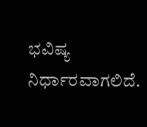ಭವಿಷ್ಯ ನಿರ್ಧಾರವಾಗಲಿದೆ.